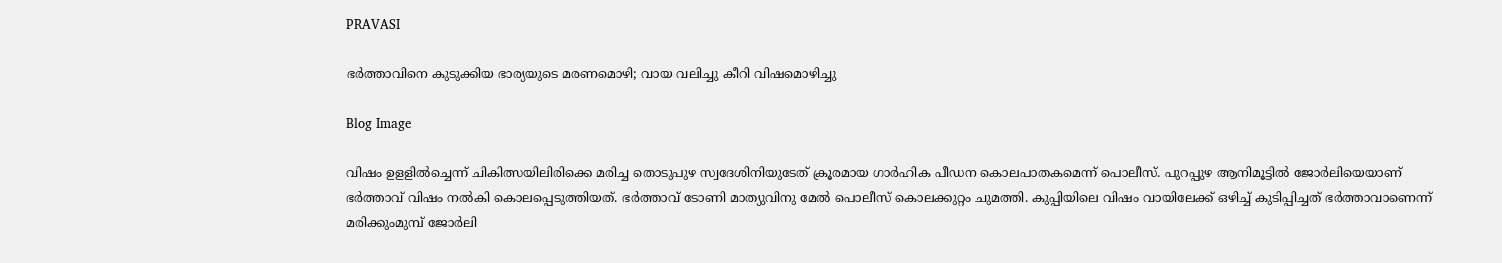PRAVASI

ഭർത്താവിനെ കുടുക്കിയ ഭാര്യയുടെ മരണമൊഴി; വായ വലിച്ചു കീറി വിഷമൊഴിച്ചു

Blog Image

വിഷം ഉളളിൽച്ചെന്ന് ചികിത്സയിലിരിക്കെ മരിച്ച തൊടുപുഴ സ്വദേശിനിയുടേത് ക്രൂരമായ ഗാർഹിക പീഡന കൊലപാതകമെന്ന് പൊലീസ്. പുറപ്പുഴ ആനിമൂട്ടിൽ ജോർലിയെയാണ് ഭർത്താവ് വിഷം നൽകി കൊലപ്പെടുത്തിയത്. ഭർത്താവ് ടോണി മാത്യുവിനു മേൽ പൊലീസ് കൊലക്കുറ്റം ചുമത്തി. കുപ്പിയിലെ വിഷം വായിലേക്ക് ഒഴിച്ച് കുടിപ്പിച്ചത് ഭർത്താവാണെന്ന് മരിക്കുംമുമ്പ് ജോർലി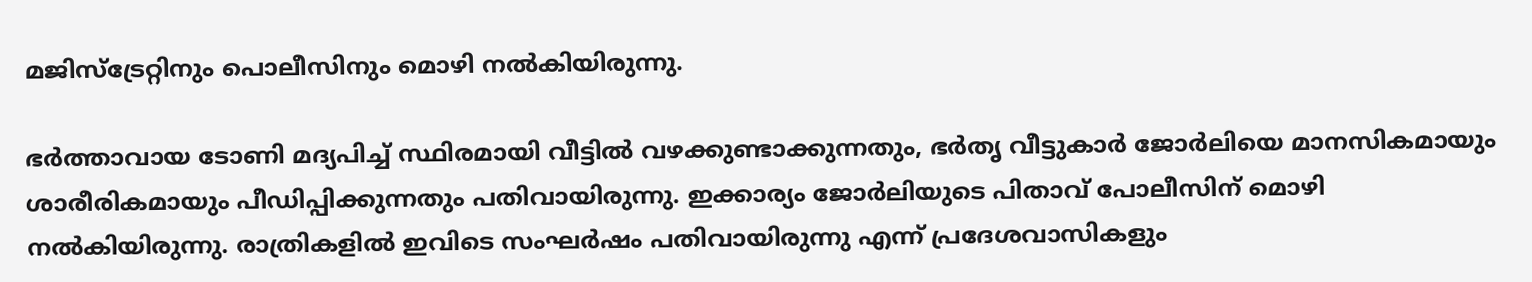മജിസ്ട്രേറ്റിനും പൊലീസിനും മൊഴി നൽകിയിരുന്നു.

ഭർത്താവായ ടോണി മദ്യപിച്ച് സ്ഥിരമായി വീട്ടില്‍ വഴക്കുണ്ടാക്കുന്നതും, ഭർതൃ വീട്ടുകാർ ജോര്‍ലിയെ മാനസികമായും ശാരീരികമായും പീഡിപ്പിക്കുന്നതും പതിവായിരുന്നു. ഇക്കാര്യം ജോര്‍ലിയുടെ പിതാവ് പോലീസിന് മൊഴി നൽകിയിരുന്നു. രാത്രികളിൽ ഇവിടെ സംഘർഷം പതിവായിരുന്നു എന്ന് പ്രദേശവാസികളും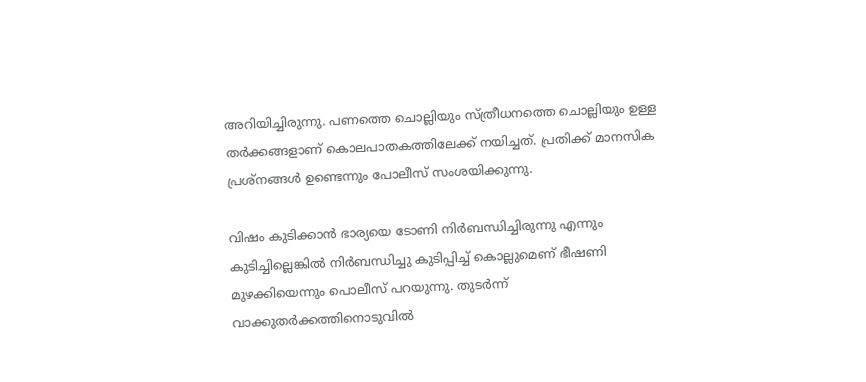അറിയിച്ചിരുന്നു. പണത്തെ ചൊല്ലിയും സ്ത്രീധനത്തെ ചൊല്ലിയും ഉള്ള തർക്കങ്ങളാണ് കൊലപാതകത്തിലേക്ക് നയിച്ചത്. പ്രതിക്ക് മാനസിക പ്രശ്നങ്ങൾ ഉണ്ടെന്നും പോലീസ് സംശയിക്കുന്നു.

വിഷം കുടിക്കാന്‍ ഭാര്യയെ ടോണി നിര്‍ബന്ധിച്ചിരുന്നു എന്നും കുടിച്ചില്ലെങ്കില്‍ നിർബന്ധിച്ചു കുടിപ്പിച്ച് കൊല്ലുമെണ് ഭീഷണി മുഴക്കിയെന്നും പൊലീസ് പറയുന്നു. തുടര്‍ന്ന് വാക്കുതര്‍ക്കത്തിനൊടുവില്‍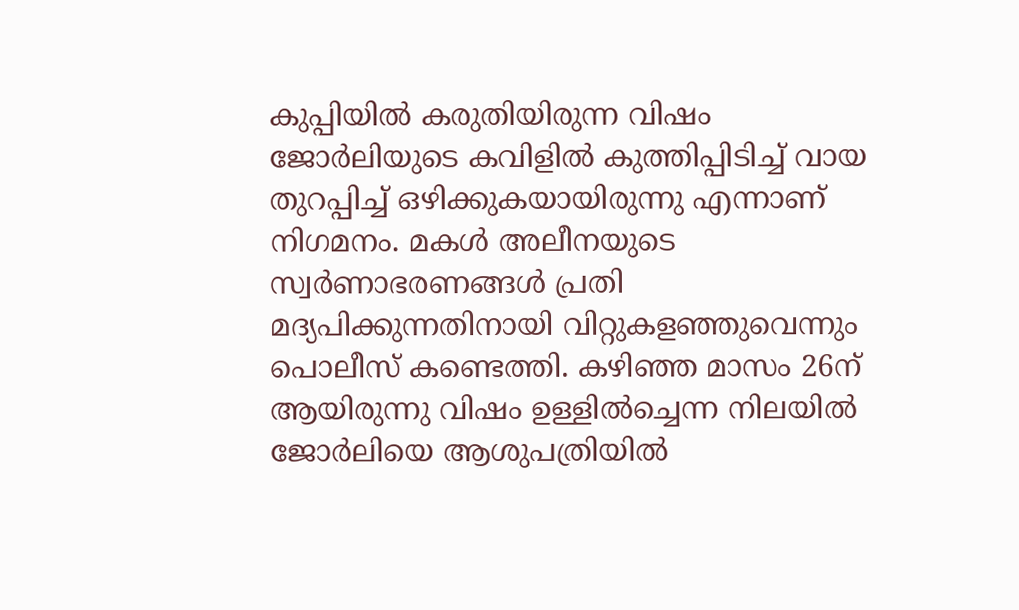കുപ്പിയില്‍ കരുതിയിരുന്ന വിഷം ജോര്‍ലിയുടെ കവിളില്‍ കുത്തിപ്പിടിച്ച് വായ തുറപ്പിച്ച് ഒഴിക്കുകയായിരുന്നു എന്നാണ് നിഗമനം. മകള്‍ അലീനയുടെ സ്വര്‍ണാഭരണങ്ങള്‍ പ്രതി മദ്യപിക്കുന്നതിനായി വിറ്റുകളഞ്ഞുവെന്നും പൊലീസ് കണ്ടെത്തി. കഴിഞ്ഞ മാസം 26ന് ആയിരുന്നു വിഷം ഉള്ളിൽച്ചെന്ന നിലയിൽ ജോർലിയെ ആശുപത്രിയിൽ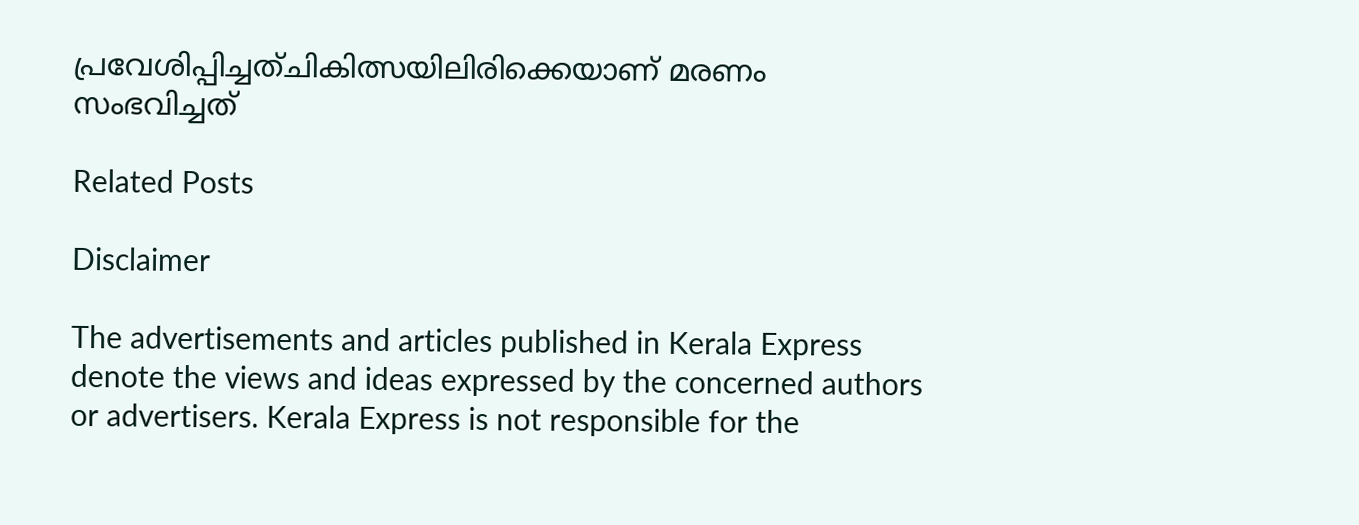പ്രവേശിപ്പിച്ചത്ചികിത്സയിലിരിക്കെയാണ് മരണം സംഭവിച്ചത്

Related Posts

Disclaimer

The advertisements and articles published in Kerala Express denote the views and ideas expressed by the concerned authors or advertisers. Kerala Express is not responsible for the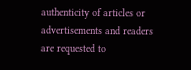authenticity of articles or advertisements and readers are requested to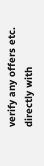verify any offers etc. directly with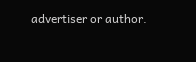advertiser or author.